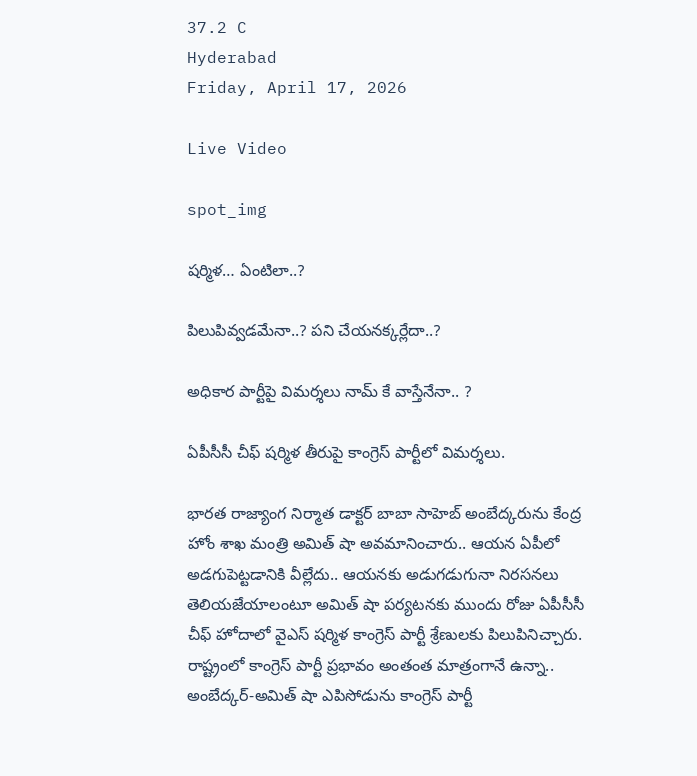37.2 C
Hyderabad
Friday, April 17, 2026

Live Video

spot_img

షర్మిళ… ఏంటిలా..?

పిలుపివ్వడమేనా..? పని చేయనక్కర్లేదా..?

అధికార పార్టీపై విమర్శలు నామ్ కే వాస్తేనేనా.. ?

ఏపీసీసీ చీఫ్ షర్మిళ తీరుపై కాంగ్రెస్ పార్టీలో విమర్శలు.

భారత రాజ్యాంగ నిర్మాత డాక్టర్ బాబా సాహెబ్ అంబేద్కరును కేంద్ర హోం శాఖ మంత్రి అమిత్ షా అవమానించారు.. ఆయన ఏపీలో అడగుపెట్టడానికి వీల్లేదు.. ఆయనకు అడుగడుగునా నిరసనలు తెలియజేయాలంటూ అమిత్ షా పర్యటనకు ముందు రోజు ఏపీసీసీ చీఫ్ హోదాలో వైఎస్ షర్మిళ కాంగ్రెస్ పార్టీ శ్రేణులకు పిలుపినిచ్చారు. రాష్ట్రంలో కాంగ్రెస్ పార్టీ ప్రభావం అంతంత మాత్రంగానే ఉన్నా.. అంబేద్కర్-అమిత్ షా ఎపిసోడును కాంగ్రెస్ పార్టీ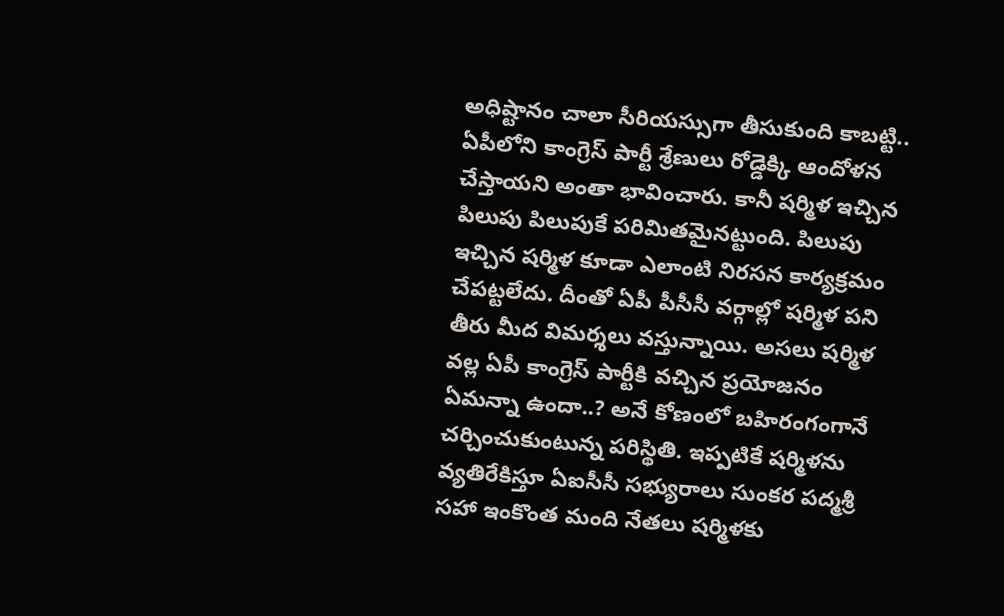అధిష్టానం చాలా సీరియస్సుగా తీసుకుంది కాబట్టి.. ఏపీలోని కాంగ్రెస్ పార్టీ శ్రేణులు రోడ్డెక్కి ఆందోళన చేస్తాయని అంతా భావించారు. కానీ షర్మిళ ఇచ్చిన పిలుపు పిలుపుకే పరిమితమైనట్టుంది. పిలుపు ఇచ్చిన షర్మిళ కూడా ఎలాంటి నిరసన కార్యక్రమం చేపట్టలేదు. దీంతో ఏపీ పీసీసీ వర్గాల్లో షర్మిళ పని తీరు మీద విమర్శలు వస్తున్నాయి. అసలు షర్మిళ వల్ల ఏపీ కాంగ్రెస్ పార్టీకి వచ్చిన ప్రయోజనం ఏమన్నా ఉందా..? అనే కోణంలో బహిరంగంగానే చర్చించుకుంటున్న పరిస్థితి. ఇప్పటికే షర్మిళను వ్యతిరేకిస్తూ ఏఐసీసీ సభ్యురాలు సుంకర పద్మశ్రీ సహా ఇంకొంత మంది నేతలు షర్మిళకు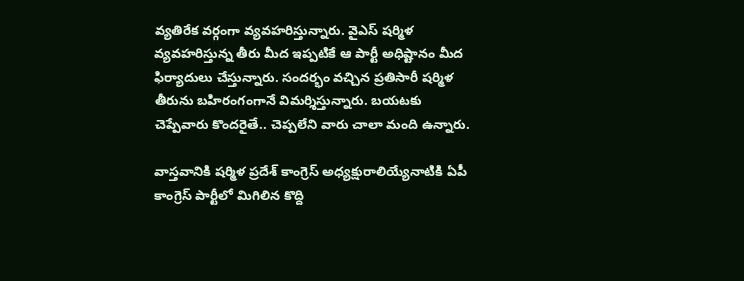వ్యతిరేక వర్గంగా వ్యవహరిస్తున్నారు. వైఎస్ షర్మిళ వ్యవహరిస్తున్న తీరు మీద ఇప్పటికే ఆ పార్టీ అధిష్టానం మీద ఫిర్యాదులు చేస్తున్నారు. సందర్భం వచ్చిన ప్రతిసారీ షర్మిళ తీరును బహిరంగంగానే విమర్శిస్తున్నారు. బయటకు చెప్పేవారు కొందరైతే.. చెప్పలేని వారు చాలా మంది ఉన్నారు.

వాస్తవానికి షర్మిళ ప్రదేశ్ కాంగ్రెస్ అధ్యక్షురాలియ్యేనాటికి ఏపీ కాంగ్రెస్ పార్టీలో మిగిలిన కొద్ది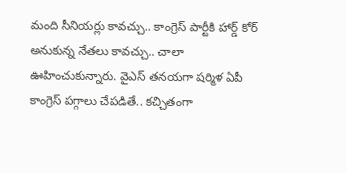మంది సీనియర్లు కావచ్చు.. కాంగ్రెస్ పార్టీకి హార్డ్ కోర్ అనుకున్న నేతలు కావచ్చు.. చాలా ఊహించుకున్నారు. వైఎస్ తనయగా షర్మిళ ఏపీ కాంగ్రెస్ పగ్గాలు చేపడితే.. కచ్చితంగా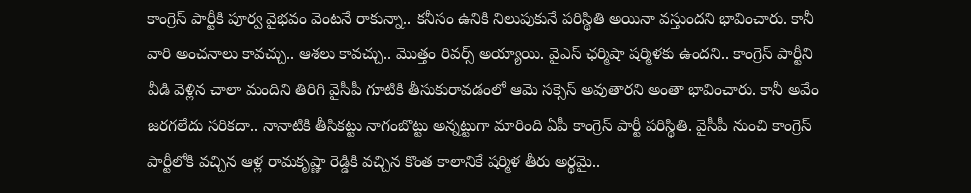కాంగ్రెస్ పార్టీకి పూర్వ వైభవం వెంటనే రాకున్నా.. కనీసం ఉనికి నిలుపుకునే పరిస్థితి అయినా వస్తుందని భావించారు. కానీ వారి అంచనాలు కావచ్చు.. ఆశలు కావచ్చు.. మొత్తం రివర్స్ అయ్యాయి. వైఎస్ ఛర్మిషా షర్మిళకు ఉందని.. కాంగ్రెస్ పార్టీని వీడి వెళ్లిన చాలా మందిని తిరిగి వైసీపీ గూటికి తీసుకురావడంలో ఆమె సక్సెస్ అవుతారని అంతా భావించారు. కానీ అవేం జరగలేదు సరికదా.. నానాటికి తీసికట్టు నాగంబొట్టు అన్నట్టుగా మారింది ఏపీ కాంగ్రెస్ పార్టీ పరిస్థితి. వైసీపీ నుంచి కాంగ్రెస్ పార్టీలోకి వచ్చిన ఆళ్ల రామకృష్ణా రెడ్డికి వచ్చిన కొంత కాలానికే షర్మిళ తీరు అర్థమై..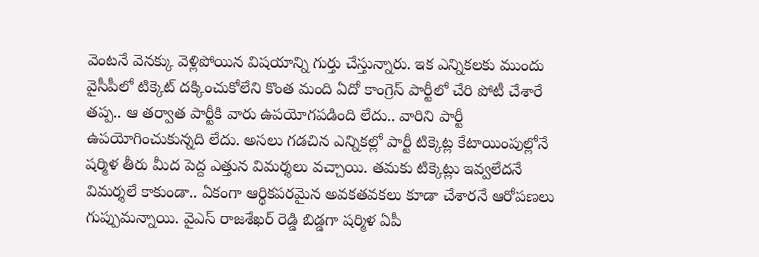వెంటనే వెనక్కు వెళ్లిపోయిన విషయాన్ని గుర్తు చేస్తున్నారు. ఇక ఎన్నికలకు ముందు వైసీపీలో టిక్కెట్ దక్కించుకోలేని కొంత మంది ఏదో కాంగ్రెస్ పార్టీలో చేరి పోటీ చేశారే తప్ప.. ఆ తర్వాత పార్టీకి వారు ఉపయోగపడింది లేదు.. వారిని పార్టీ ఉపయోగించుకున్నది లేదు. అసలు గడచిన ఎన్నికల్లో పార్టీ టిక్కెట్ల కేటాయింపుల్లోనే షర్మిళ తీరు మీద పెద్ద ఎత్తున విమర్శలు వచ్చాయి. తమకు టిక్కెట్లు ఇవ్వలేదనే విమర్శలే కాకుండా.. ఏకంగా ఆర్థికపరమైన అవకతవకలు కూడా చేశారనే ఆరోపణలు గుప్పుమన్నాయి. వైఎస్ రాజశేఖర్ రెడ్డి బిడ్డగా షర్మిళ ఏపీ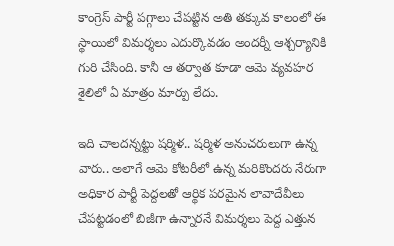కాంగ్రెస్ పార్టీ పగ్గాలు చేపట్టిన అతి తక్కువ కాలంలో ఈ స్థాయిలో విమర్శలు ఎదుర్కొవడం అందర్నీ ఆశ్చర్యానికి గురి చేసింది. కానీ ఆ తర్వాత కూడా ఆమె వ్యవహర శైలిలో ఏ మాత్రం మార్పు లేదు.

ఇది చాలదన్నట్టు షర్మిళ.. షర్మిళ అనుచరులుగా ఉన్న వారు.. అలాగే ఆమె కోటరీలో ఉన్న మరికొందరు నేరుగా అధికార పార్టీ పెద్దలతో ఆర్థిక పరమైన లావాదేవీలు చేపట్టడంలో బిజీగా ఉన్నారనే విమర్శలు పెద్ద ఎత్తున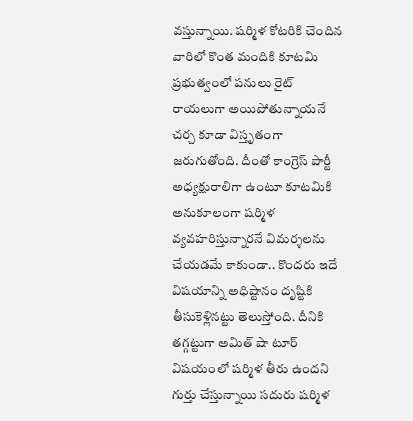వస్తున్నాయి. షర్మిళ కోటరికి చెందిన వారిలో కొంత మందికి కూటమి ప్రభుత్వంలో పనులు రైట్ రాయలుగా అయిపోతున్నాయనే చర్చ కూడా విస్తృతంగా జరుగుతోంది. దీంతో కాంగ్రెస్ పార్టీ అధ్యక్షురాలిగా ఉంటూ కూటమికి అనుకూలంగా షర్మిళ వ్యవహరిస్తున్నారనే విమర్శలను చేయడమే కాకుండా.. కొందరు ఇదే విషయాన్ని అధిష్టానం దృష్టికి తీసుకెళ్లినట్టు తెలుస్తోంది. దీనికి తగ్గట్టుగా అమిత్ షా టూర్ విషయంలో షర్మిళ తీరు ఉందని గుర్తు చేస్తున్నాయి సదురు షర్మిళ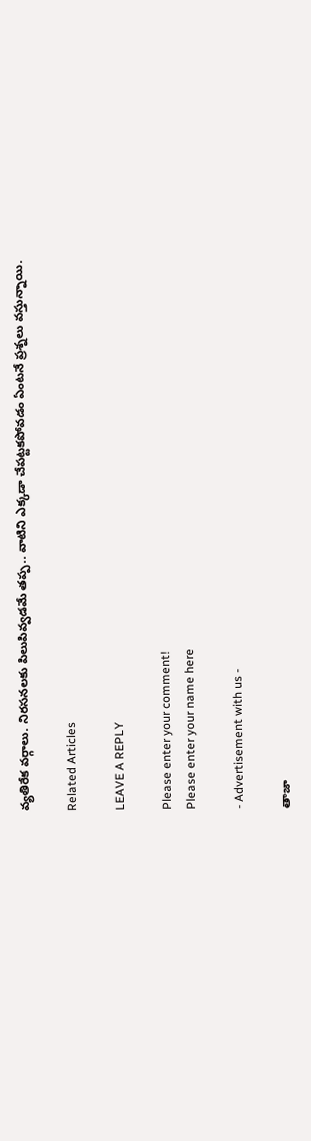వ్యతిరేక వర్గాలు. నిరసనలకు పిలుపివ్వడమే తప్ప.. వాటిని ఎక్కడా చేపట్టకపోవడం ఏంటనే ప్రశ్నలు వస్తున్నాయి.

Related Articles

LEAVE A REPLY

Please enter your comment!
Please enter your name here

- Advertisement with us -

తాజా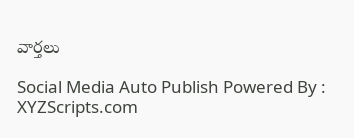వార్తలు

Social Media Auto Publish Powered By : XYZScripts.com